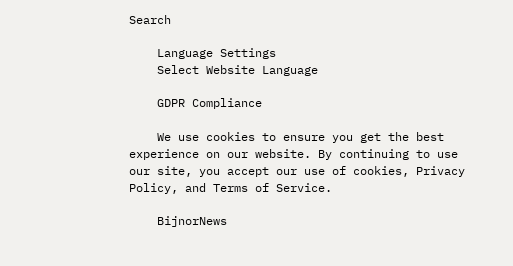Search

    Language Settings
    Select Website Language

    GDPR Compliance

    We use cookies to ensure you get the best experience on our website. By continuing to use our site, you accept our use of cookies, Privacy Policy, and Terms of Service.

    BijnorNews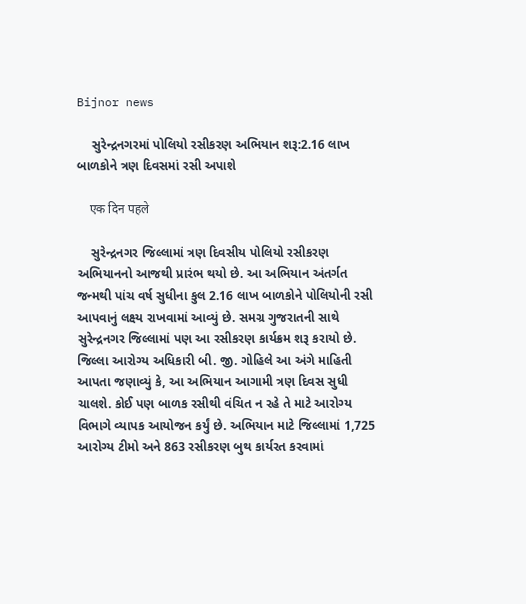Bijnor news

    સુરેન્દ્રનગરમાં પોલિયો રસીકરણ અભિયાન શરૂ:2.16 લાખ બાળકોને ત્રણ દિવસમાં રસી અપાશે

    एक दिन पहले

    સુરેન્દ્રનગર જિલ્લામાં ત્રણ દિવસીય પોલિયો રસીકરણ અભિયાનનો આજથી પ્રારંભ થયો છે. આ અભિયાન અંતર્ગત જન્મથી પાંચ વર્ષ સુધીના કુલ 2.16 લાખ બાળકોને પોલિયોની રસી આપવાનું લક્ષ્ય રાખવામાં આવ્યું છે. સમગ્ર ગુજરાતની સાથે સુરેન્દ્રનગર જિલ્લામાં પણ આ રસીકરણ કાર્યક્રમ શરૂ કરાયો છે. જિલ્લા આરોગ્ય અધિકારી બી. જી. ગોહિલે આ અંગે માહિતી આપતા જણાવ્યું કે, આ અભિયાન આગામી ત્રણ દિવસ સુધી ચાલશે. કોઈ પણ બાળક રસીથી વંચિત ન રહે તે માટે આરોગ્ય વિભાગે વ્યાપક આયોજન કર્યું છે. અભિયાન માટે જિલ્લામાં 1,725 આરોગ્ય ટીમો અને 863 રસીકરણ બુથ કાર્યરત કરવામાં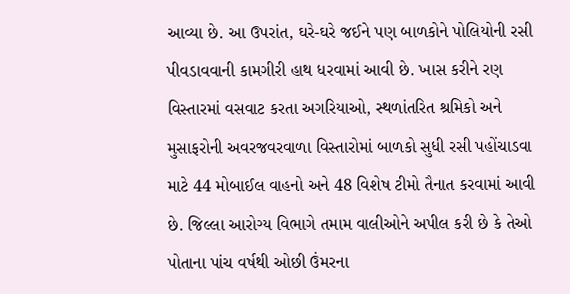આવ્યા છે. આ ઉપરાંત, ઘરે-ઘરે જઈને પણ બાળકોને પોલિયોની રસી પીવડાવવાની કામગીરી હાથ ધરવામાં આવી છે. ખાસ કરીને રણ વિસ્તારમાં વસવાટ કરતા અગરિયાઓ, સ્થળાંતરિત શ્રમિકો અને મુસાફરોની અવરજવરવાળા વિસ્તારોમાં બાળકો સુધી રસી પહોંચાડવા માટે 44 મોબાઈલ વાહનો અને 48 વિશેષ ટીમો તૈનાત કરવામાં આવી છે. જિલ્લા આરોગ્ય વિભાગે તમામ વાલીઓને અપીલ કરી છે કે તેઓ પોતાના પાંચ વર્ષથી ઓછી ઉંમરના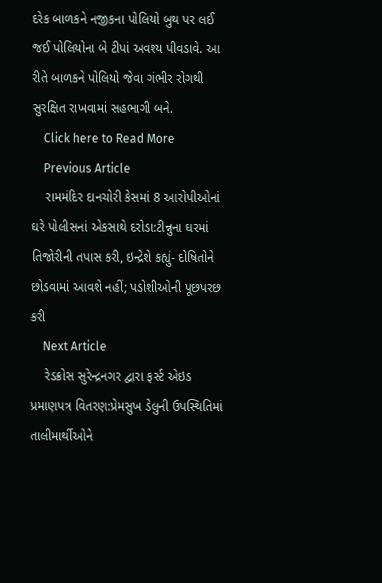દરેક બાળકને નજીકના પોલિયો બુથ પર લઈ જઈ પોલિયોના બે ટીપાં અવશ્ય પીવડાવે. આ રીતે બાળકને પોલિયો જેવા ગંભીર રોગથી સુરક્ષિત રાખવામાં સહભાગી બને.
    Click here to Read More
    Previous Article
    રામમંદિર દાનચોરી કેસમાં 8 આરોપીઓનાં ઘરે પોલીસનાં એકસાથે દરોડા:ટીન્નુના ઘરમાં તિજોરીની તપાસ કરી, ઇન્દ્રેશે કહ્યું- દોષિતોને છોડવામાં આવશે નહીં; પડોશીઓની પૂછપરછ કરી
    Next Article
    રેડક્રોસ સુરેન્દ્રનગર દ્વારા ફર્સ્ટ એઇડ પ્રમાણપત્ર વિતરણ:પ્રેમસુખ ડેલુની ઉપસ્થિતિમાં તાલીમાર્થીઓને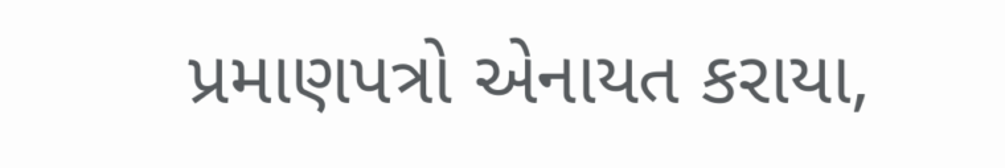પ્રમાણપત્રો એનાયત કરાયા,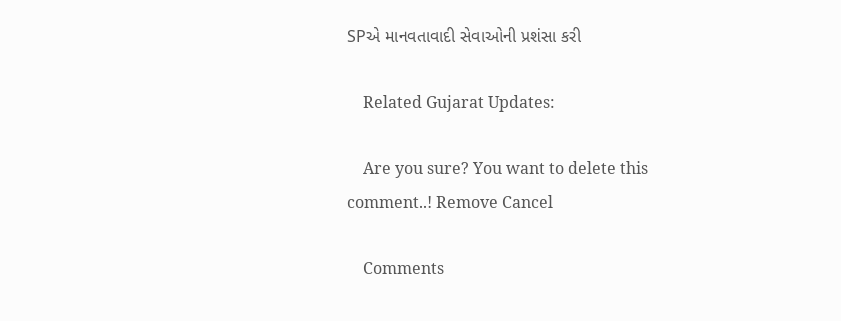SPએ માનવતાવાદી સેવાઓની પ્રશંસા કરી

    Related Gujarat Updates:

    Are you sure? You want to delete this comment..! Remove Cancel

    Comments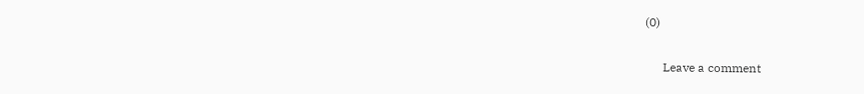(0)

      Leave a comment